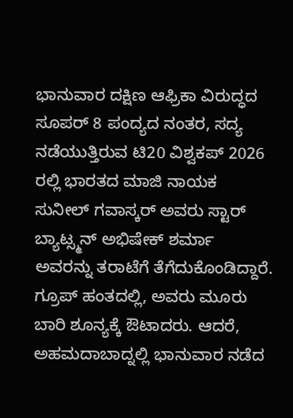ಭಾನುವಾರ ದಕ್ಷಿಣ ಆಫ್ರಿಕಾ ವಿರುದ್ಧದ ಸೂಪರ್ 8 ಪಂದ್ಯದ ನಂತರ, ಸದ್ಯ ನಡೆಯುತ್ತಿರುವ ಟಿ20 ವಿಶ್ವಕಪ್ 2026 ರಲ್ಲಿ ಭಾರತದ ಮಾಜಿ ನಾಯಕ ಸುನೀಲ್ ಗವಾಸ್ಕರ್ ಅವರು ಸ್ಟಾರ್ ಬ್ಯಾಟ್ಸ್ಮನ್ ಅಭಿಷೇಕ್ ಶರ್ಮಾ ಅವರನ್ನು ತರಾಟೆಗೆ ತೆಗೆದುಕೊಂಡಿದ್ದಾರೆ. ಗ್ರೂಪ್ ಹಂತದಲ್ಲಿ, ಅವರು ಮೂರು ಬಾರಿ ಶೂನ್ಯಕ್ಕೆ ಔಟಾದರು. ಆದರೆ, ಅಹಮದಾಬಾದ್ನಲ್ಲಿ ಭಾನುವಾರ ನಡೆದ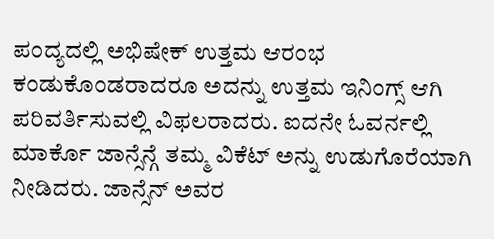ಪಂದ್ಯದಲ್ಲಿ ಅಭಿಷೇಕ್ ಉತ್ತಮ ಆರಂಭ ಕಂಡುಕೊಂಡರಾದರೂ ಅದನ್ನು ಉತ್ತಮ ಇನಿಂಗ್ಸ್ ಆಗಿ ಪರಿವರ್ತಿಸುವಲ್ಲಿ ವಿಫಲರಾದರು. ಐದನೇ ಓವರ್ನಲ್ಲಿ ಮಾರ್ಕೊ ಜಾನ್ಸೆನ್ಗೆ ತಮ್ಮ ವಿಕೆಟ್ ಅನ್ನು ಉಡುಗೊರೆಯಾಗಿ ನೀಡಿದರು. ಜಾನ್ಸೆನ್ ಅವರ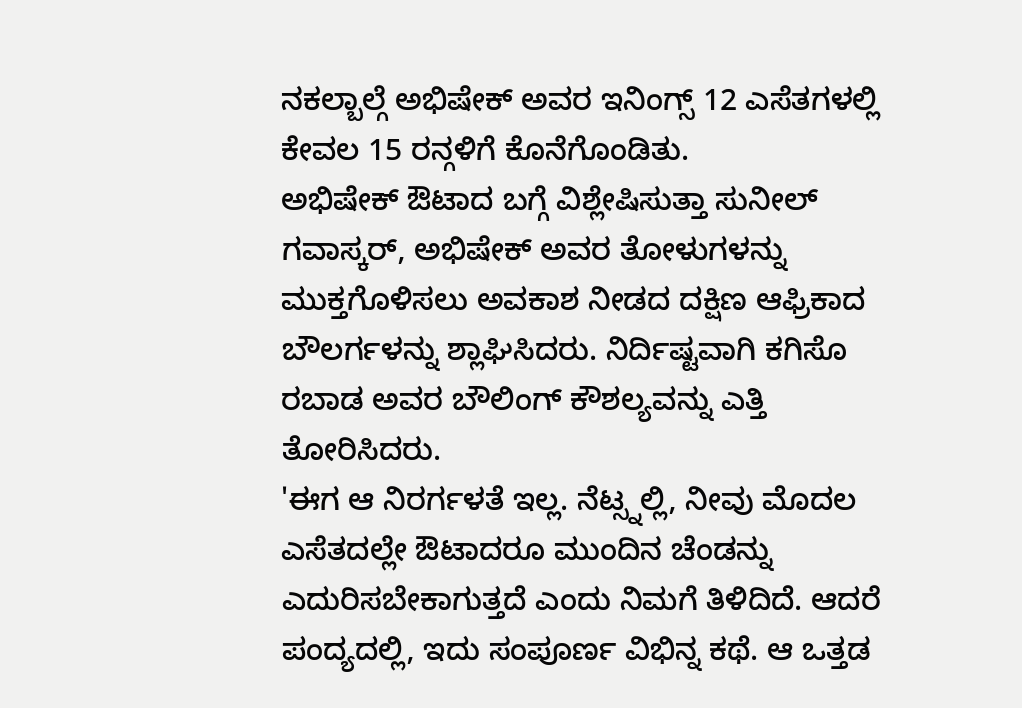ನಕಲ್ಬಾಲ್ಗೆ ಅಭಿಷೇಕ್ ಅವರ ಇನಿಂಗ್ಸ್ 12 ಎಸೆತಗಳಲ್ಲಿ ಕೇವಲ 15 ರನ್ಗಳಿಗೆ ಕೊನೆಗೊಂಡಿತು.
ಅಭಿಷೇಕ್ ಔಟಾದ ಬಗ್ಗೆ ವಿಶ್ಲೇಷಿಸುತ್ತಾ ಸುನೀಲ್ ಗವಾಸ್ಕರ್, ಅಭಿಷೇಕ್ ಅವರ ತೋಳುಗಳನ್ನು ಮುಕ್ತಗೊಳಿಸಲು ಅವಕಾಶ ನೀಡದ ದಕ್ಷಿಣ ಆಫ್ರಿಕಾದ ಬೌಲರ್ಗಳನ್ನು ಶ್ಲಾಘಿಸಿದರು. ನಿರ್ದಿಷ್ಟವಾಗಿ ಕಗಿಸೊ ರಬಾಡ ಅವರ ಬೌಲಿಂಗ್ ಕೌಶಲ್ಯವನ್ನು ಎತ್ತಿ ತೋರಿಸಿದರು.
'ಈಗ ಆ ನಿರರ್ಗಳತೆ ಇಲ್ಲ. ನೆಟ್ಸ್ನಲ್ಲಿ, ನೀವು ಮೊದಲ ಎಸೆತದಲ್ಲೇ ಔಟಾದರೂ ಮುಂದಿನ ಚೆಂಡನ್ನು ಎದುರಿಸಬೇಕಾಗುತ್ತದೆ ಎಂದು ನಿಮಗೆ ತಿಳಿದಿದೆ. ಆದರೆ ಪಂದ್ಯದಲ್ಲಿ, ಇದು ಸಂಪೂರ್ಣ ವಿಭಿನ್ನ ಕಥೆ. ಆ ಒತ್ತಡ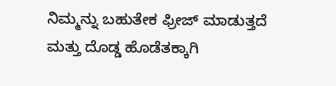ನಿಮ್ಮನ್ನು ಬಹುತೇಕ ಫ್ರೀಜ್ ಮಾಡುತ್ತದೆ ಮತ್ತು ದೊಡ್ಡ ಹೊಡೆತಕ್ಕಾಗಿ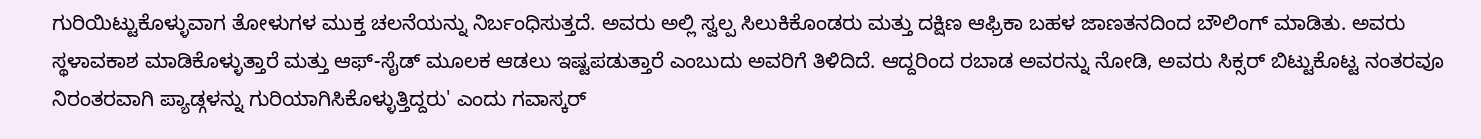ಗುರಿಯಿಟ್ಟುಕೊಳ್ಳುವಾಗ ತೋಳುಗಳ ಮುಕ್ತ ಚಲನೆಯನ್ನು ನಿರ್ಬಂಧಿಸುತ್ತದೆ. ಅವರು ಅಲ್ಲಿ ಸ್ವಲ್ಪ ಸಿಲುಕಿಕೊಂಡರು ಮತ್ತು ದಕ್ಷಿಣ ಆಫ್ರಿಕಾ ಬಹಳ ಜಾಣತನದಿಂದ ಬೌಲಿಂಗ್ ಮಾಡಿತು. ಅವರು ಸ್ಥಳಾವಕಾಶ ಮಾಡಿಕೊಳ್ಳುತ್ತಾರೆ ಮತ್ತು ಆಫ್-ಸೈಡ್ ಮೂಲಕ ಆಡಲು ಇಷ್ಟಪಡುತ್ತಾರೆ ಎಂಬುದು ಅವರಿಗೆ ತಿಳಿದಿದೆ. ಆದ್ದರಿಂದ ರಬಾಡ ಅವರನ್ನು ನೋಡಿ, ಅವರು ಸಿಕ್ಸರ್ ಬಿಟ್ಟುಕೊಟ್ಟ ನಂತರವೂ ನಿರಂತರವಾಗಿ ಪ್ಯಾಡ್ಗಳನ್ನು ಗುರಿಯಾಗಿಸಿಕೊಳ್ಳುತ್ತಿದ್ದರು' ಎಂದು ಗವಾಸ್ಕರ್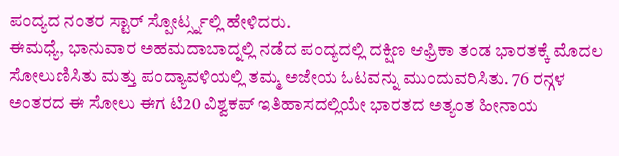ಪಂದ್ಯದ ನಂತರ ಸ್ಟಾರ್ ಸ್ಪೋರ್ಟ್ಸ್ನಲ್ಲಿ ಹೇಳಿದರು.
ಈಮಧ್ಯೆ, ಭಾನುವಾರ ಅಹಮದಾಬಾದ್ನಲ್ಲಿ ನಡೆದ ಪಂದ್ಯದಲ್ಲಿ ದಕ್ಷಿಣ ಆಫ್ರಿಕಾ ತಂಡ ಭಾರತಕ್ಕೆ ಮೊದಲ ಸೋಲುಣಿಸಿತು ಮತ್ತು ಪಂದ್ಯಾವಳಿಯಲ್ಲಿ ತಮ್ಮ ಅಜೇಯ ಓಟವನ್ನು ಮುಂದುವರಿಸಿತು. 76 ರನ್ಗಳ ಅಂತರದ ಈ ಸೋಲು ಈಗ ಟಿ20 ವಿಶ್ವಕಪ್ ಇತಿಹಾಸದಲ್ಲಿಯೇ ಭಾರತದ ಅತ್ಯಂತ ಹೀನಾಯ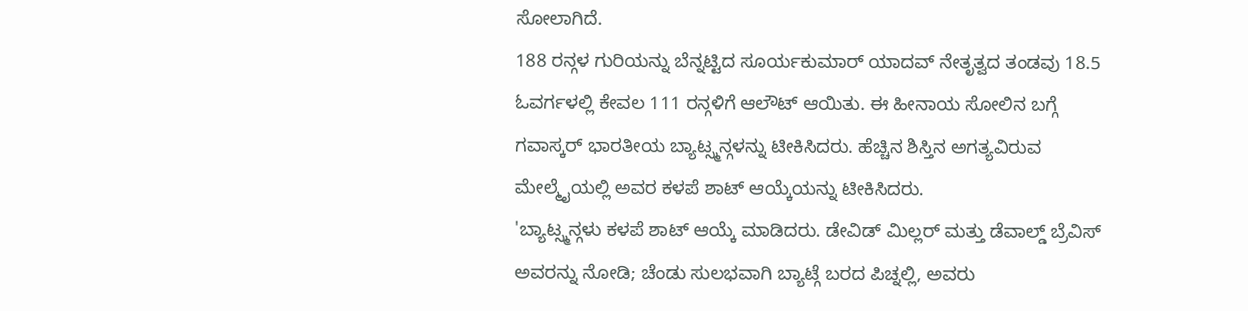ಸೋಲಾಗಿದೆ.
188 ರನ್ಗಳ ಗುರಿಯನ್ನು ಬೆನ್ನಟ್ಟಿದ ಸೂರ್ಯಕುಮಾರ್ ಯಾದವ್ ನೇತೃತ್ವದ ತಂಡವು 18.5 ಓವರ್ಗಳಲ್ಲಿ ಕೇವಲ 111 ರನ್ಗಳಿಗೆ ಆಲೌಟ್ ಆಯಿತು. ಈ ಹೀನಾಯ ಸೋಲಿನ ಬಗ್ಗೆ ಗವಾಸ್ಕರ್ ಭಾರತೀಯ ಬ್ಯಾಟ್ಸ್ಮನ್ಗಳನ್ನು ಟೀಕಿಸಿದರು. ಹೆಚ್ಚಿನ ಶಿಸ್ತಿನ ಅಗತ್ಯವಿರುವ ಮೇಲ್ಮೈಯಲ್ಲಿ ಅವರ ಕಳಪೆ ಶಾಟ್ ಆಯ್ಕೆಯನ್ನು ಟೀಕಿಸಿದರು.
'ಬ್ಯಾಟ್ಸ್ಮನ್ಗಳು ಕಳಪೆ ಶಾಟ್ ಆಯ್ಕೆ ಮಾಡಿದರು. ಡೇವಿಡ್ ಮಿಲ್ಲರ್ ಮತ್ತು ಡೆವಾಲ್ಡ್ ಬ್ರೆವಿಸ್ ಅವರನ್ನು ನೋಡಿ; ಚೆಂಡು ಸುಲಭವಾಗಿ ಬ್ಯಾಟ್ಗೆ ಬರದ ಪಿಚ್ನಲ್ಲಿ, ಅವರು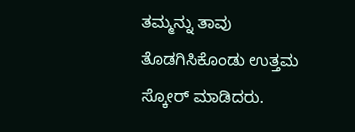ತಮ್ಮನ್ನು ತಾವು ತೊಡಗಿಸಿಕೊಂಡು ಉತ್ತಮ ಸ್ಕೋರ್ ಮಾಡಿದರು.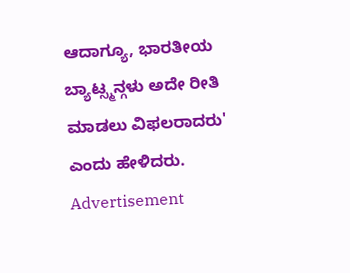ಆದಾಗ್ಯೂ, ಭಾರತೀಯ ಬ್ಯಾಟ್ಸ್ಮನ್ಗಳು ಅದೇ ರೀತಿ ಮಾಡಲು ವಿಫಲರಾದರು' ಎಂದು ಹೇಳಿದರು.
Advertisement